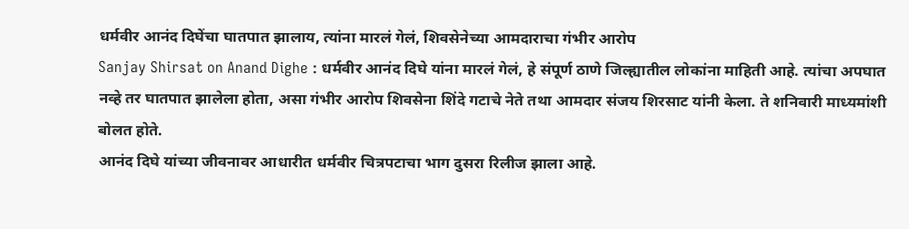धर्मवीर आनंद दिघेंचा घातपात झालाय, त्यांना मारलं गेलं, शिवसेनेच्या आमदाराचा गंभीर आरोप
Sanjay Shirsat on Anand Dighe : धर्मवीर आनंद दिघे यांना मारलं गेलं, हे संपूर्ण ठाणे जिल्ह्यातील लोकांना माहिती आहे. त्यांचा अपघात नव्हे तर घातपात झालेला होता, असा गंभीर आरोप शिवसेना शिंदे गटाचे नेते तथा आमदार संजय शिरसाट यांनी केला. ते शनिवारी माध्यमांशी बोलत होते.
आनंद दिघे यांच्या जीवनावर आधारीत धर्मवीर चित्रपटाचा भाग दुसरा रिलीज झाला आहे.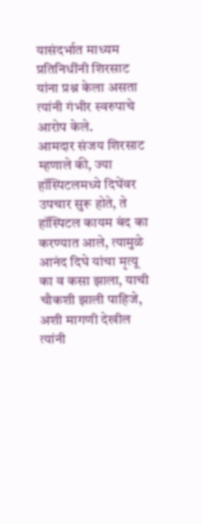यासंदर्भात माध्यम प्रतिनिधींनी शिरसाट यांना प्रश्न केला असता त्यांनी गंभीर स्वरुपाचे आरोप केले.
आमदार संजय शिरसाट म्हणाले की, ज्या हॉस्पिटलमध्ये दिघेंवर उपचार सुरू होते, ते हॉस्पिटल कायम बंद का करण्यात आले, त्यामुळे आनंद दिघे यांचा मृत्यू का व कसा झाला, याची चौकशी झाली पाहिजे, अशी मागणी देखील त्यांनी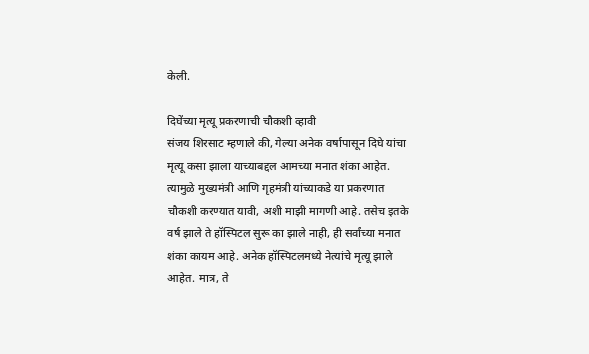केली.

दिघेंच्या मृत्यू प्रकरणाची चौकशी व्हावी
संजय शिरसाट म्हणाले की, गेल्या अनेक वर्षापासून दिघे यांचा मृत्यू कसा झाला याच्याबद्दल आमच्या मनात शंका आहेत. त्यामुळे मुख्यमंत्री आणि गृहमंत्री यांच्याकडे या प्रकरणात चौकशी करण्यात यावी, अशी माझी मागणी आहे. तसेच इतके वर्ष झाले ते हॉस्पिटल सुरू का झाले नाही, ही सर्वांच्या मनात शंका कायम आहे. अनेक हॉस्पिटलमध्ये नेत्यांचे मृत्यू झाले आहेत. मात्र, ते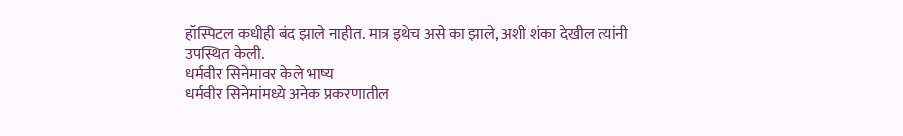हॉस्पिटल कधीही बंद झाले नाहीत. मात्र इथेच असे का झाले, अशी शंका देखील त्यांनी उपस्थित केली.
धर्मवीर सिनेमावर केले भाष्य
धर्मवीर सिनेमांमध्ये अनेक प्रकरणातील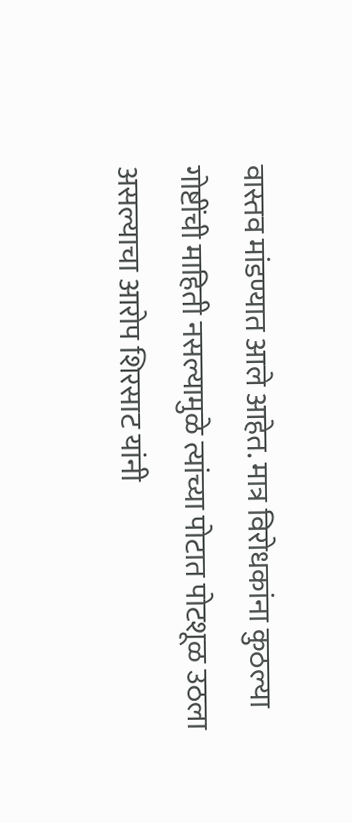वास्तव मांडण्यात आले आहेत. मात्र विरोधकांना कुठल्या गोष्टींची माहिती नसल्यामुळे त्यांच्या पोटात पोटशूळ उठला असल्याचा आरोप शिरसाट यांनी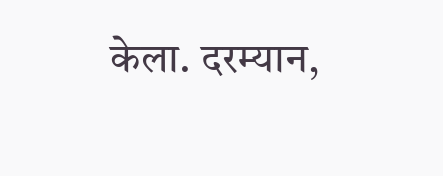केला. दरम्यान,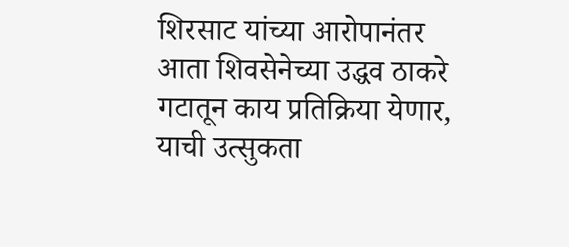शिरसाट यांच्या आरोपानंतर आता शिवसेनेच्या उद्धव ठाकरे गटातून काय प्रतिक्रिया येणार, याची उत्सुकता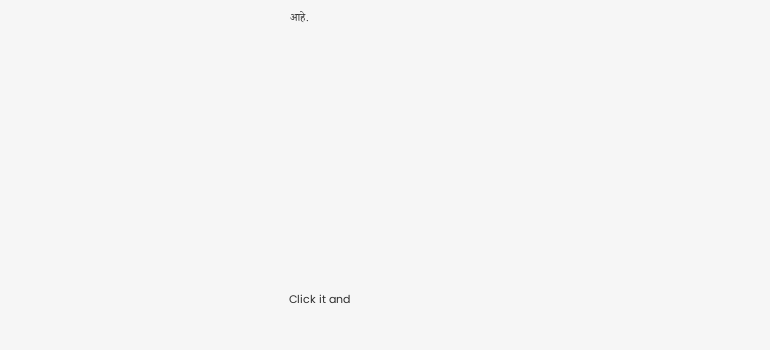आहे.












Click it and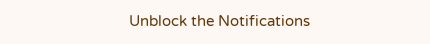Unblock the Notifications